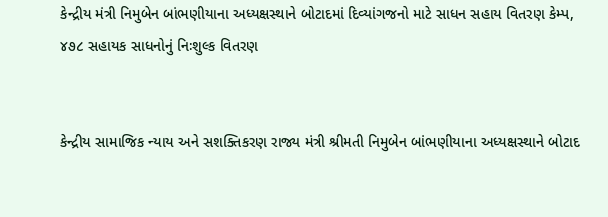કેન્દ્રીય મંત્રી નિમુબેન બાંભણીયાના અધ્યક્ષસ્થાને બોટાદમાં દિવ્યાંગજનો માટે સાધન સહાય વિતરણ કેમ્પ, ૪૭૮ સહાયક સાધનોનું નિઃશુલ્ક વિતરણ


કેન્દ્રીય સામાજિક ન્યાય અને સશક્તિકરણ રાજ્ય મંત્રી શ્રીમતી નિમુબેન બાંભણીયાના અધ્યક્ષસ્થાને બોટાદ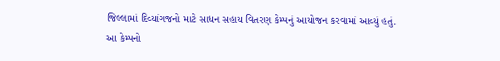જિલ્લામાં દિવ્યાંગજનો માટે સાધન સહાય વિતરણ કેમ્પનું આયોજન કરવામાં આવ્યું હતું. આ કેમ્પનો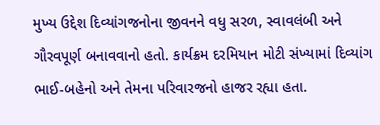મુખ્ય ઉદ્દેશ દિવ્યાંગજનોના જીવનને વધુ સરળ, સ્વાવલંબી અને ગૌરવપૂર્ણ બનાવવાનો હતો. કાર્યક્રમ દરમિયાન મોટી સંખ્યામાં દિવ્યાંગ ભાઈ-બહેનો અને તેમના પરિવારજનો હાજર રહ્યા હતા.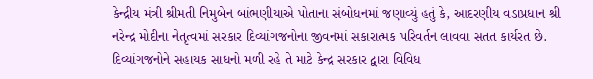કેન્દ્રીય મંત્રી શ્રીમતી નિમુબેન બાંભણીયાએ પોતાના સંબોધનમાં જણાવ્યું હતું કે, આદરણીય વડાપ્રધાન શ્રી નરેન્દ્ર મોદીના નેતૃત્વમાં સરકાર દિવ્યાંગજનોના જીવનમાં સકારાત્મક પરિવર્તન લાવવા સતત કાર્યરત છે. દિવ્યાંગજનોને સહાયક સાધનો મળી રહે તે માટે કેન્દ્ર સરકાર દ્વારા વિવિધ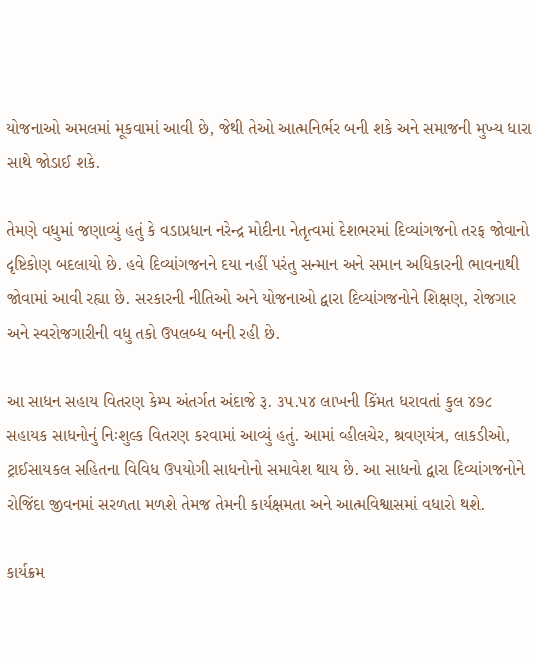યોજનાઓ અમલમાં મૂકવામાં આવી છે, જેથી તેઓ આત્મનિર્ભર બની શકે અને સમાજની મુખ્ય ધારા સાથે જોડાઈ શકે.

તેમણે વધુમાં જણાવ્યું હતું કે વડાપ્રધાન નરેન્દ્ર મોદીના નેતૃત્વમાં દેશભરમાં દિવ્યાંગજનો તરફ જોવાનો દૃષ્ટિકોણ બદલાયો છે. હવે દિવ્યાંગજનને દયા નહીં પરંતુ સન્માન અને સમાન અધિકારની ભાવનાથી જોવામાં આવી રહ્યા છે. સરકારની નીતિઓ અને યોજનાઓ દ્વારા દિવ્યાંગજનોને શિક્ષણ, રોજગાર અને સ્વરોજગારીની વધુ તકો ઉપલબ્ધ બની રહી છે.

આ સાધન સહાય વિતરણ કેમ્પ અંતર્ગત અંદાજે રૂ. ૩૫.૫૪ લાખની કિંમત ધરાવતાં કુલ ૪૭૮ સહાયક સાધનોનું નિઃશુલ્ક વિતરણ કરવામાં આવ્યું હતું. આમાં વ્હીલચેર, શ્રવણયંત્ર, લાકડીઓ, ટ્રાઈસાયકલ સહિતના વિવિધ ઉપયોગી સાધનોનો સમાવેશ થાય છે. આ સાધનો દ્વારા દિવ્યાંગજનોને રોજિંદા જીવનમાં સરળતા મળશે તેમજ તેમની કાર્યક્ષમતા અને આત્મવિશ્વાસમાં વધારો થશે.

કાર્યક્રમ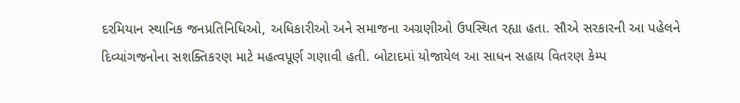દરમિયાન સ્થાનિક જનપ્રતિનિધિઓ, અધિકારીઓ અને સમાજના અગ્રણીઓ ઉપસ્થિત રહ્યા હતા. સૌએ સરકારની આ પહેલને દિવ્યાંગજનોના સશક્તિકરણ માટે મહત્વપૂર્ણ ગણાવી હતી. બોટાદમાં યોજાયેલ આ સાધન સહાય વિતરણ કેમ્પ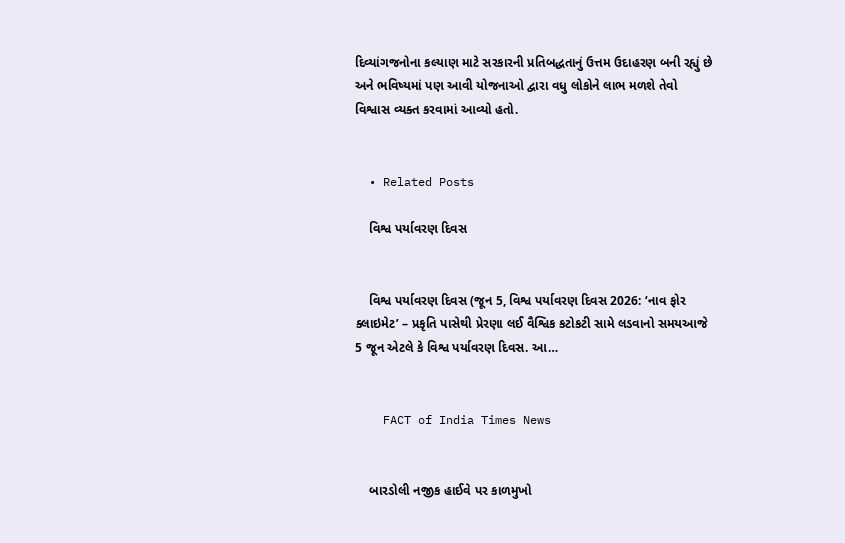દિવ્યાંગજનોના કલ્યાણ માટે સરકારની પ્રતિબદ્ધતાનું ઉત્તમ ઉદાહરણ બની રહ્યું છે અને ભવિષ્યમાં પણ આવી યોજનાઓ દ્વારા વધુ લોકોને લાભ મળશે તેવો વિશ્વાસ વ્યક્ત કરવામાં આવ્યો હતો.


  • Related Posts

    વિશ્વ પર્યાવરણ દિવસ


    વિશ્વ પર્યાવરણ દિવસ (જૂન 5, વિશ્વ પર્યાવરણ દિવસ 2026: ‘નાવ ફોર ક્લાઇમેટ’ – પ્રકૃતિ પાસેથી પ્રેરણા લઈ વૈશ્વિક કટોકટી સામે લડવાનો સમયઆજે 5 જૂન એટલે કે વિશ્વ પર્યાવરણ દિવસ. આ…


    FACT of India Times News


    બારડોલી નજીક હાઈવે પર કાળમુખો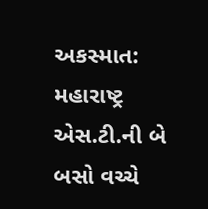અકસ્માત: મહારાષ્ટ્ર એસ.ટી.ની બે બસો વચ્ચે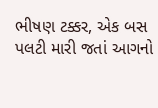ભીષણ ટક્કર, એક બસ પલટી મારી જતાં આગનો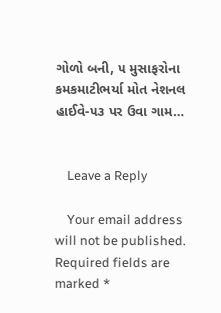ગોળો બની, ૫ મુસાફરોના કમકમાટીભર્યા મોત નેશનલ હાઈવે-૫૩ પર ઉવા ગામ…


    Leave a Reply

    Your email address will not be published. Required fields are marked *